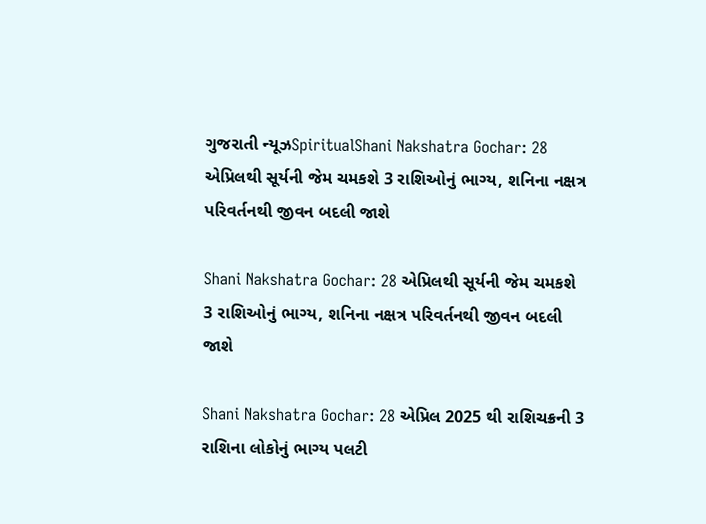ગુજરાતી ન્યૂઝSpiritualShani Nakshatra Gochar: 28 એપ્રિલથી સૂર્યની જેમ ચમકશે 3 રાશિઓનું ભાગ્ય, શનિના નક્ષત્ર પરિવર્તનથી જીવન બદલી જાશે

Shani Nakshatra Gochar: 28 એપ્રિલથી સૂર્યની જેમ ચમકશે 3 રાશિઓનું ભાગ્ય, શનિના નક્ષત્ર પરિવર્તનથી જીવન બદલી જાશે

Shani Nakshatra Gochar: 28 એપ્રિલ 2025 થી રાશિચક્રની 3 રાશિના લોકોનું ભાગ્ય પલટી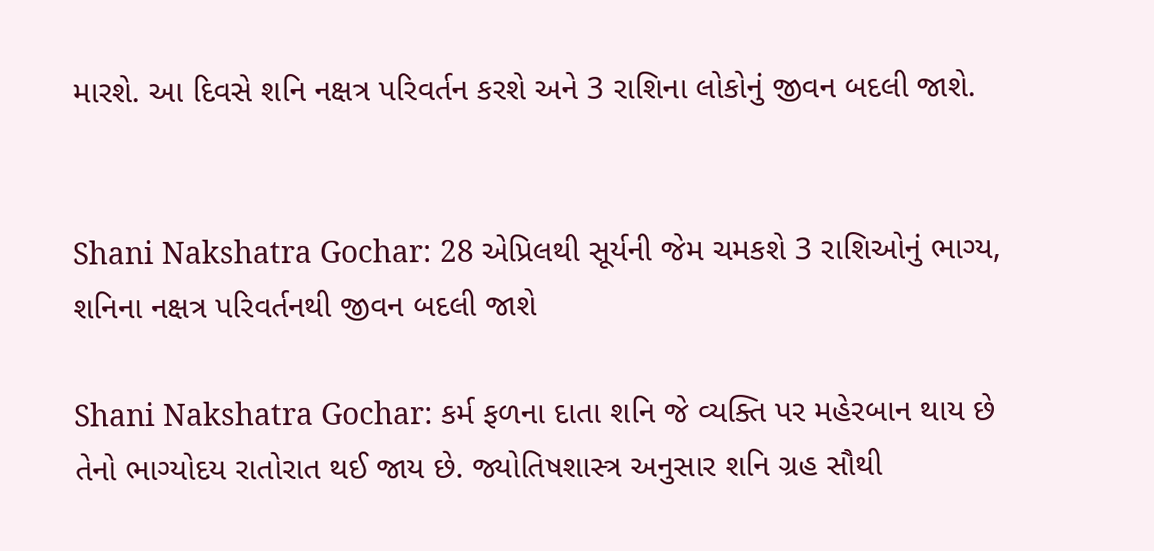મારશે. આ દિવસે શનિ નક્ષત્ર પરિવર્તન કરશે અને 3 રાશિના લોકોનું જીવન બદલી જાશે.


Shani Nakshatra Gochar: 28 એપ્રિલથી સૂર્યની જેમ ચમકશે 3 રાશિઓનું ભાગ્ય, શનિના નક્ષત્ર પરિવર્તનથી જીવન બદલી જાશે

Shani Nakshatra Gochar: કર્મ ફળના દાતા શનિ જે વ્યક્તિ પર મહેરબાન થાય છે તેનો ભાગ્યોદય રાતોરાત થઈ જાય છે. જ્યોતિષશાસ્ત્ર અનુસાર શનિ ગ્રહ સૌથી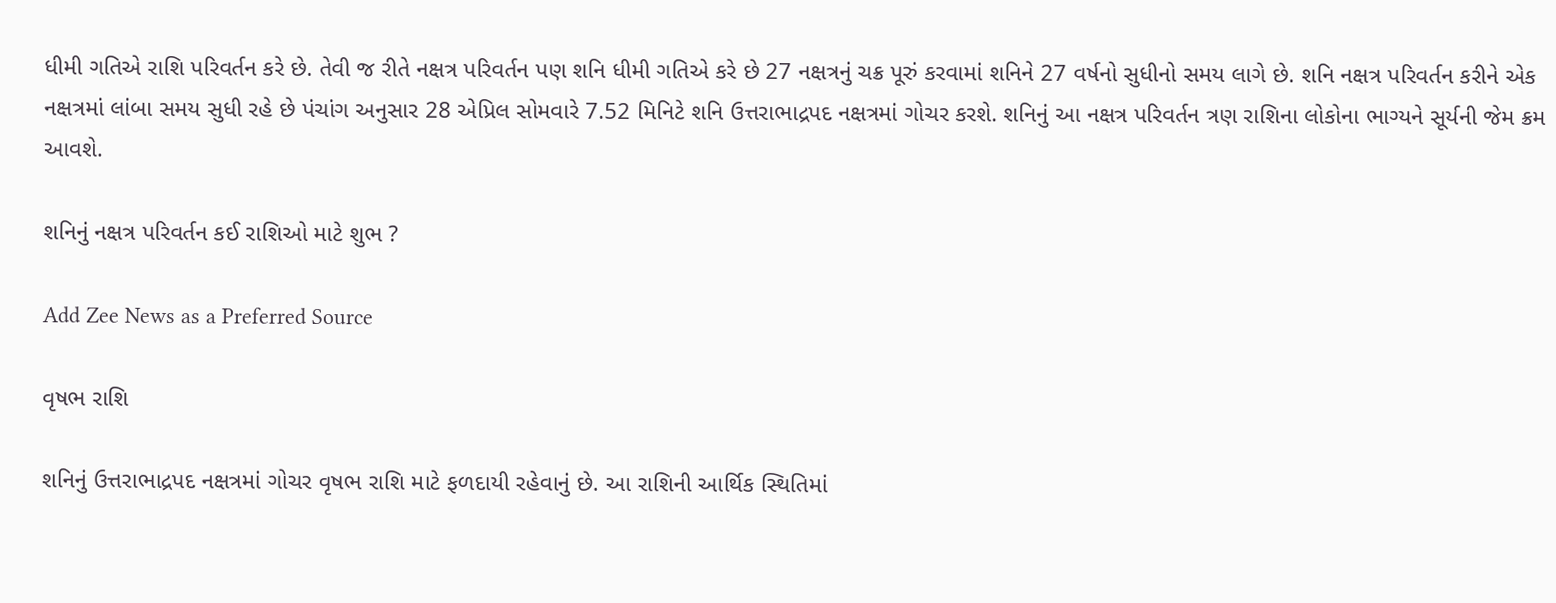ધીમી ગતિએ રાશિ પરિવર્તન કરે છે. તેવી જ રીતે નક્ષત્ર પરિવર્તન પણ શનિ ધીમી ગતિએ કરે છે 27 નક્ષત્રનું ચક્ર પૂરું કરવામાં શનિને 27 વર્ષનો સુધીનો સમય લાગે છે. શનિ નક્ષત્ર પરિવર્તન કરીને એક નક્ષત્રમાં લાંબા સમય સુધી રહે છે પંચાંગ અનુસાર 28 એપ્રિલ સોમવારે 7.52 મિનિટે શનિ ઉત્તરાભાદ્રપદ નક્ષત્રમાં ગોચર કરશે. શનિનું આ નક્ષત્ર પરિવર્તન ત્રણ રાશિના લોકોના ભાગ્યને સૂર્યની જેમ ક્રમ આવશે.

શનિનું નક્ષત્ર પરિવર્તન કઈ રાશિઓ માટે શુભ ?

Add Zee News as a Preferred Source

વૃષભ રાશિ

શનિનું ઉત્તરાભાદ્રપદ નક્ષત્રમાં ગોચર વૃષભ રાશિ માટે ફળદાયી રહેવાનું છે. આ રાશિની આર્થિક સ્થિતિમાં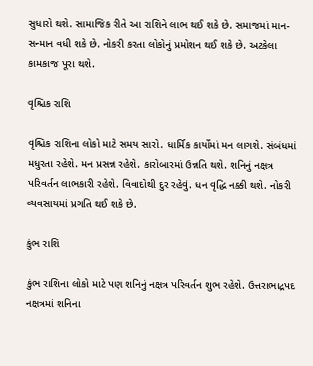સુધારો થશે. સામાજિક રીતે આ રાશિને લાભ થઈ શકે છે. સમાજમાં માન-સન્માન વધી શકે છે. નોકરી કરતા લોકોનું પ્રમોશન થઈ શકે છે. અટકેલા કામકાજ પૂરા થશે.

વૃશ્ચિક રાશિ

વૃશ્ચિક રાશિના લોકો માટે સમય સારો. ધાર્મિક કાર્યોમાં મન લાગશે. સંબંધમાં મધુરતા રહેશે. મન પ્રસન્ન રહેશે. કારોબારમાં ઉન્નતિ થશે. શનિનું નક્ષત્ર પરિવર્તન લાભકારી રહેશે. વિવાદોથી દુર રહેવું. ધન વૃદ્ધિ નક્કી થશે. નોકરી વ્યવસાયમાં પ્રગતિ થઈ શકે છે.

કુંભ રાશિ

કુંભ રાશિના લોકો માટે પણ શનિનું નક્ષત્ર પરિવર્તન શુભ રહેશે. ઉત્તરાભાદ્રપદ નક્ષત્રમાં શનિના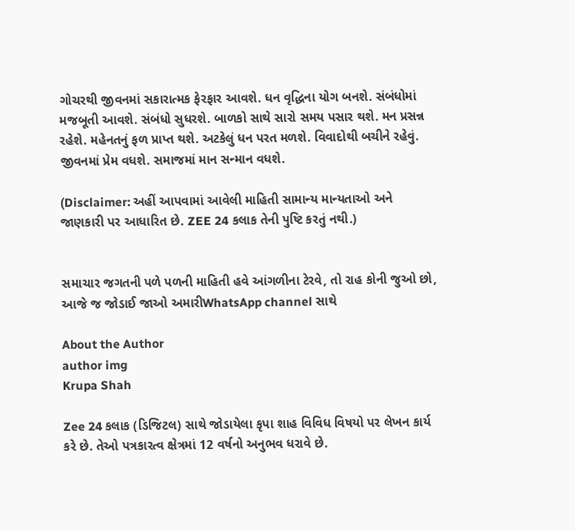ગોચરથી જીવનમાં સકારાત્મક ફેરફાર આવશે. ધન વૃદ્ધિના યોગ બનશે. સંબંધોમાં મજબૂતી આવશે. સંબંધો સુધરશે. બાળકો સાથે સારો સમય પસાર થશે. મન પ્રસન્ન રહેશે. મહેનતનું ફળ પ્રાપ્ત થશે. અટકેલું ધન પરત મળશે. વિવાદોથી બચીને રહેવું. જીવનમાં પ્રેમ વધશે. સમાજમાં માન સન્માન વધશે.

(Disclaimer: અહીં આપવામાં આવેલી માહિતી સામાન્ય માન્યતાઓ અને જાણકારી પર આધારિત છે. ZEE 24 કલાક તેની પુષ્ટિ કરતું નથી.)


સમાચાર જગતની પળે પળની માહિતી હવે આંગળીના ટેરવે, તો રાહ કોની જુઓ છો, આજે જ જોડાઈ જાઓ અમારીWhatsApp channel સાથે

About the Author
author img
Krupa Shah

Zee 24 કલાક (ડિજિટલ) સાથે જોડાયેલા કૃપા શાહ વિવિધ વિષયો પર લેખન કાર્ય કરે છે. તેઓ પત્રકારત્વ ક્ષેત્રમાં 12 વર્ષનો અનુભવ ધરાવે છે.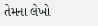તેમના લેખો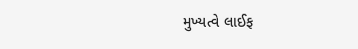મુખ્યત્વે લાઈફ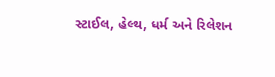સ્ટાઈલ, હેલ્થ, ધર્મ અને રિલેશન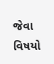જેવા વિષયો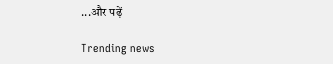...और पढ़ें

Trending news